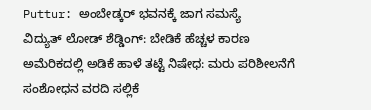Puttur: ಅಂಬೇಡ್ಕರ್ ಭವನಕ್ಕೆ ಜಾಗ ಸಮಸ್ಯೆ
ವಿದ್ಯುತ್ ಲೋಡ್ ಶೆಡ್ಡಿಂಗ್: ಬೇಡಿಕೆ ಹೆಚ್ಚಳ ಕಾರಣ
ಅಮೆರಿಕದಲ್ಲಿ ಅಡಿಕೆ ಹಾಳೆ ತಟ್ಟೆ ನಿಷೇಧ: ಮರು ಪರಿಶೀಲನೆಗೆ ಸಂಶೋಧನ ವರದಿ ಸಲ್ಲಿಕೆ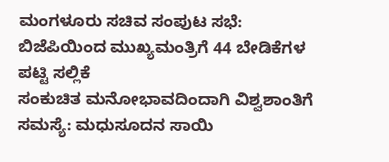ಮಂಗಳೂರು ಸಚಿವ ಸಂಪುಟ ಸಭೆ: ಬಿಜೆಪಿಯಿಂದ ಮುಖ್ಯಮಂತ್ರಿಗೆ 44 ಬೇಡಿಕೆಗಳ ಪಟ್ಟಿ ಸಲ್ಲಿಕೆ
ಸಂಕುಚಿತ ಮನೋಭಾವದಿಂದಾಗಿ ವಿಶ್ವಶಾಂತಿಗೆ ಸಮಸ್ಯೆ: ಮಧುಸೂದನ ಸಾಯಿ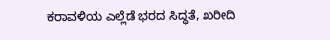ಕರಾವಳಿಯ ಎಲ್ಲೆಡೆ ಭರದ ಸಿದ್ಧತೆ, ಖರೀದಿ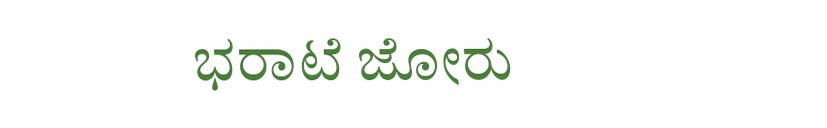ಭರಾಟೆ ಜೋರು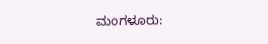ಮಂಗಳೂರು: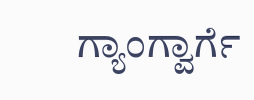ಗ್ಯಾಂಗ್ವಾರ್ಗೆ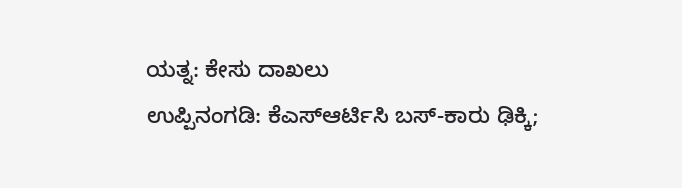ಯತ್ನ: ಕೇಸು ದಾಖಲು
ಉಪ್ಪಿನಂಗಡಿ: ಕೆಎಸ್ಆರ್ಟಿಸಿ ಬಸ್-ಕಾರು ಢಿಕ್ಕಿ;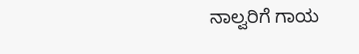ನಾಲ್ವರಿಗೆ ಗಾಯ